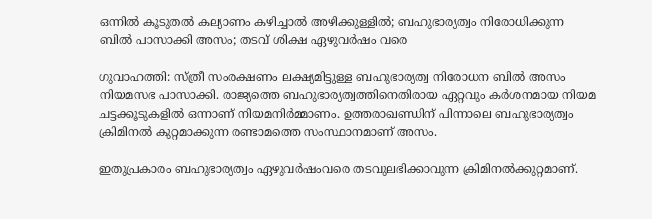ഒന്നില്‍ കൂടുതല്‍ കല്യാണം കഴിച്ചാല്‍ അഴിക്കുള്ളില്‍; ബഹുഭാര്യത്വം നിരോധിക്കുന്ന ബില്‍ പാസാക്കി അസം; തടവ് ശിക്ഷ ഏഴുവര്‍ഷം വരെ

ഗുവാഹത്തി: സ്ത്രീ സംരക്ഷണം ലക്ഷ്യമിട്ടുള്ള ബഹുഭാര്യത്വ നിരോധന ബില്‍ അസം നിയമസഭ പാസാക്കി. രാജ്യത്തെ ബഹുഭാര്യത്വത്തിനെതിരായ ഏറ്റവും കര്‍ശനമായ നിയമ ചട്ടക്കൂടുകളില്‍ ഒന്നാണ് നിയമനിര്‍മ്മാണം. ഉത്തരാഖണ്ഡിന് പിന്നാലെ ബഹുഭാര്യത്വം ക്രിമിനല്‍ കുറ്റമാക്കുന്ന രണ്ടാമത്തെ സംസ്ഥാനമാണ് അസം.

ഇതുപ്രകാരം ബഹുഭാര്യത്വം ഏഴുവര്‍ഷംവരെ തടവുലഭിക്കാവുന്ന ക്രിമിനല്‍ക്കുറ്റമാണ്.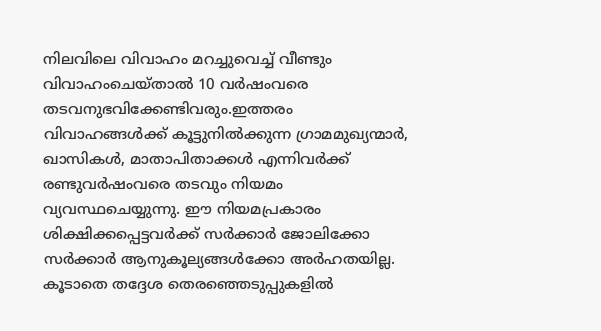നിലവിലെ വിവാഹം മറച്ചുവെച്ച് വീണ്ടും വിവാഹംചെയ്താല്‍ 10 വര്‍ഷംവരെ തടവനുഭവിക്കേണ്ടിവരും.ഇത്തരം വിവാഹങ്ങള്‍ക്ക് കൂട്ടുനില്‍ക്കുന്ന ഗ്രാമമുഖ്യന്മാര്‍, ഖാസികള്‍, മാതാപിതാക്കള്‍ എന്നിവര്‍ക്ക് രണ്ടുവര്‍ഷംവരെ തടവും നിയമം വ്യവസ്ഥചെയ്യുന്നു. ഈ നിയമപ്രകാരം ശിക്ഷിക്കപ്പെട്ടവര്‍ക്ക് സര്‍ക്കാര്‍ ജോലിക്കോ സര്‍ക്കാര്‍ ആനുകൂല്യങ്ങള്‍ക്കോ അര്‍ഹതയില്ല. കൂടാതെ തദ്ദേശ തെരഞ്ഞെടുപ്പുകളില്‍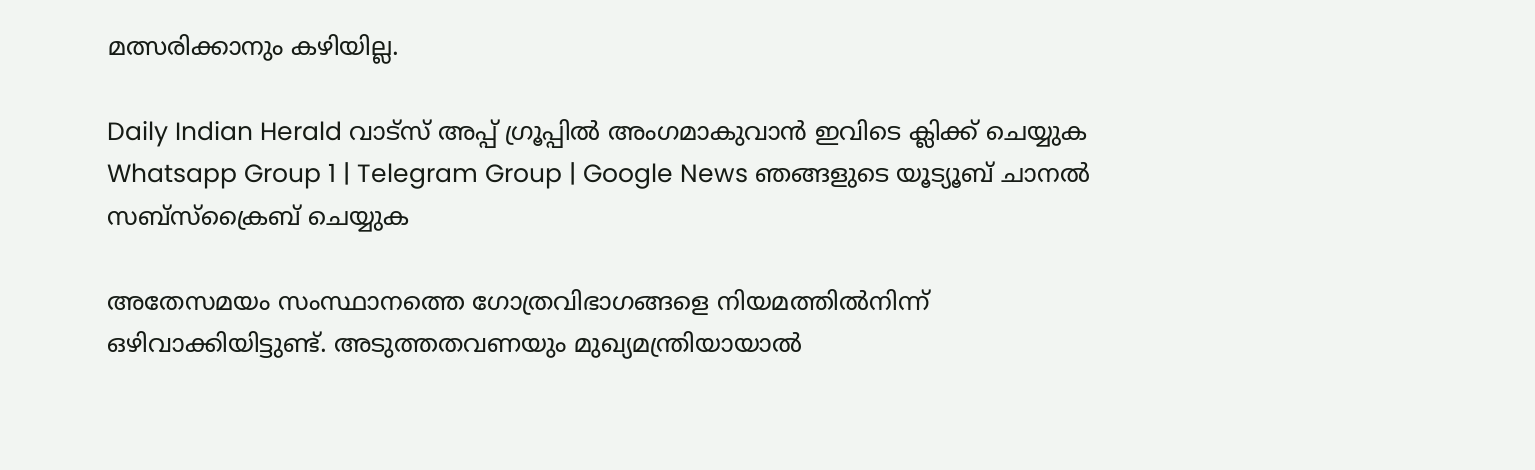മത്സരിക്കാനും കഴിയില്ല.

Daily Indian Herald വാട്സ് അപ്പ് ഗ്രൂപ്പിൽ അംഗമാകുവാൻ ഇവിടെ ക്ലിക്ക് ചെയ്യുക Whatsapp Group 1 | Telegram Group | Google News ഞങ്ങളുടെ യൂട്യൂബ് ചാനൽ സബ്സ്ക്രൈബ് ചെയ്യുക

അതേസമയം സംസ്ഥാനത്തെ ഗോത്രവിഭാഗങ്ങളെ നിയമത്തില്‍നിന്ന് ഒഴിവാക്കിയിട്ടുണ്ട്. അടുത്തതവണയും മുഖ്യമന്ത്രിയായാല്‍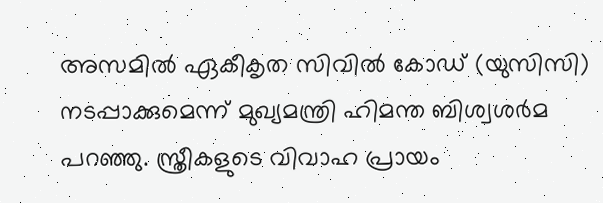അസമില്‍ ഏകീകൃത സിവില്‍ കോഡ് (യുസിസി) നടപ്പാക്കുമെന്ന് മുഖ്യമന്ത്രി ഹിമന്ത ബിശ്വശര്‍മ പറഞ്ഞു. സ്ത്രീകളുടെ വിവാഹ പ്രായം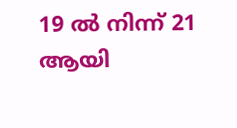19 ല്‍ നിന്ന് 21 ആയി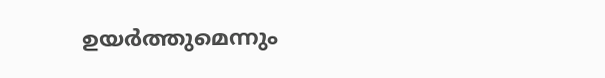ഉയര്‍ത്തുമെന്നും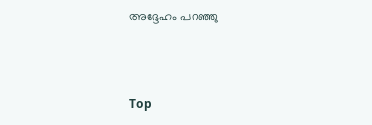അദ്ദേഹം പറഞ്ഞു



Top